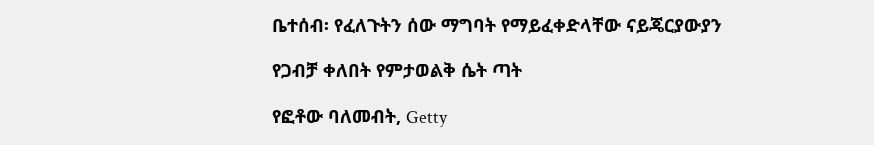ቤተሰብ፡ የፈለጉትን ሰው ማግባት የማይፈቀድላቸው ናይጄርያውያን

የጋብቻ ቀለበት የምታወልቅ ሴት ጣት

የፎቶው ባለመብት, Getty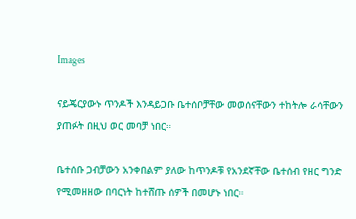Images

ናይጄርያውኑ ጥንዶች እንዳይጋቡ ቤተሰቦቻቸው መወሰናቸውን ተከትሎ ራሳቸውን ያጠፉት በዚህ ወር መባቻ ነበር።

ቤተሰቡ ጋብቻውን አንቀበልም ያለው ከጥንዶቹ የአንደኛቸው ቤተሰብ የዘር ግንድ የሚመዘዘው በባርነት ከተሸጡ ሰዎች በመሆኑ ነበር።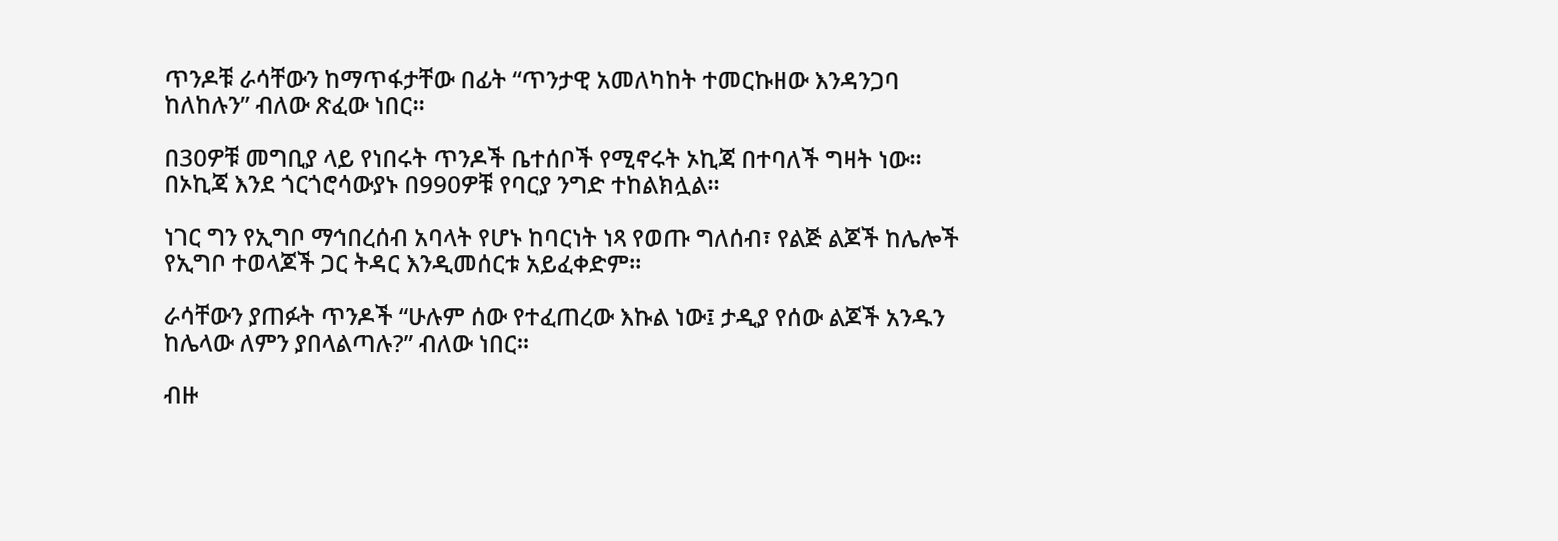ጥንዶቹ ራሳቸውን ከማጥፋታቸው በፊት “ጥንታዊ አመለካከት ተመርኩዘው እንዳንጋባ ከለከሉን” ብለው ጽፈው ነበር።

በ30ዎቹ መግቢያ ላይ የነበሩት ጥንዶች ቤተሰቦች የሚኖሩት ኦኪጃ በተባለች ግዛት ነው። በኦኪጃ እንደ ጎርጎሮሳውያኑ በ990ዎቹ የባርያ ንግድ ተከልክሏል።

ነገር ግን የኢግቦ ማኅበረሰብ አባላት የሆኑ ከባርነት ነጻ የወጡ ግለሰብ፣ የልጅ ልጆች ከሌሎች የኢግቦ ተወላጆች ጋር ትዳር እንዲመሰርቱ አይፈቀድም።

ራሳቸውን ያጠፉት ጥንዶች “ሁሉም ሰው የተፈጠረው እኩል ነው፤ ታዲያ የሰው ልጆች አንዱን ከሌላው ለምን ያበላልጣሉ?” ብለው ነበር።

ብዙ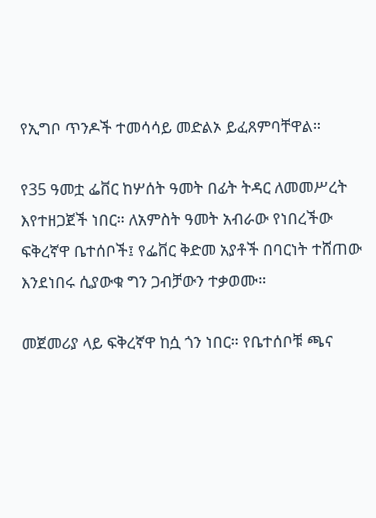የኢግቦ ጥንዶች ተመሳሳይ መድልኦ ይፈጸምባቸዋል።

የ35 ዓመቷ ፌቨር ከሦሰት ዓመት በፊት ትዳር ለመመሥረት እየተዘጋጀች ነበር። ለአምስት ዓመት አብራው የነበረችው ፍቅረኛዋ ቤተሰቦች፤ የፌቨር ቅድመ አያቶች በባርነት ተሸጠው እንደነበሩ ሲያውቁ ግን ጋብቻውን ተቃወሙ።

መጀመሪያ ላይ ፍቅረኛዋ ከሷ ጎን ነበር። የቤተሰቦቹ ጫና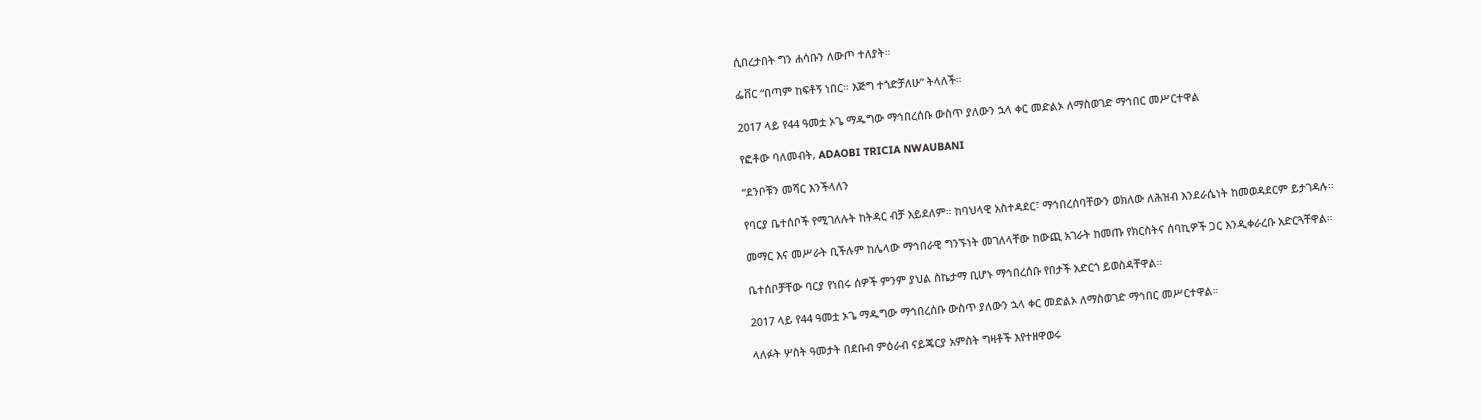ሲበረታበት ግን ሐሳቡን ለውጦ ተለያት።

ፌቨር “በጣም ከፍቶኝ ነበር። እጅግ ተጎድቻለሁ” ትላለች።

2017 ላይ የ44 ዓመቷ ኦጌ ማዱግው ማኅበረሰቡ ውስጥ ያለውን ኋላ ቀር መድልኦ ለማስወገድ ማኅበር መሥርተዋል

የፎቶው ባለመብት, ADAOBI TRICIA NWAUBANI

“ደንቦቹን መሻር እንችላለን

የባርያ ቤተሰቦች የሚገለሉት ከትዳር ብቻ አይደለም። ከባህላዊ አስተዳደር፣ ማኅበረሰባቸውን ወክለው ለሕዝብ እንደራሴነት ከመወዳደርም ይታገዳሉ።

መማር እና መሥራት ቢችሉም ከሌላው ማኅበራዊ ግንኙነት መገለላቸው ከውጪ አገራት ከመጡ የክርስትና ሰባኪዎች ጋር እንዲቀራረቡ አድርጓቸዋል።

ቤተሰቦቻቸው ባርያ የነበሩ ሰዎች ምንም ያህል ስኬታማ ቢሆኑ ማኅበረሰቡ የበታች አድርጎ ይወስዳቸዋል።

2017 ላይ የ44 ዓመቷ ኦጌ ማዱግው ማኅበረሰቡ ውስጥ ያለውን ኋላ ቀር መድልኦ ለማስወገድ ማኅበር መሥርተዋል።

ላለፉት ሦስት ዓመታት በደቡብ ምዕራብ ናይጄርያ አምስት ግዛቶች እየተዘዋወሩ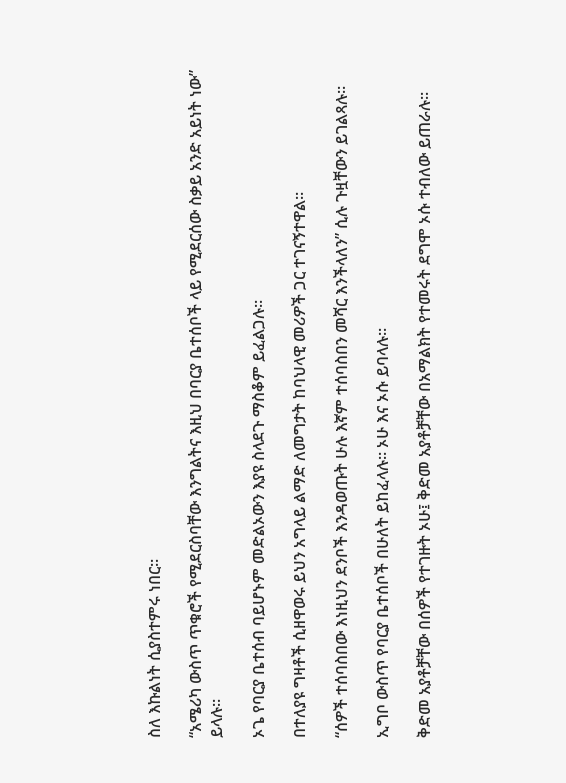ስለ እኩልነት ሲያስተምሩ ነበር።

“አሜሪካ ውስጥ ጥቁሮች የሚደርስባቸው እንግልትና እዚህ በባርያ ቤተሰቦች ላይ የሚደርሰው ስቃይ አንድ አይነት ነው” ይላሉ።

ኦጌ የባርያ ቤተሰብ ባይሆኑም መድልኦውን እያዩ ስላደጉ ማስቆም ይፈልጋሉ።

በተለያዩ ግዛቶች ሲዘዋወሩ ይህን አግላይ ልማድ ለመግታት ከባህላዊ መሪዎች ጋር ተገናኝተዋል።

“ሰዎች ተሰባስበው እነዚህን ደንቦች እንዳወጡት ሁሉ እኛም ተሰባስበን መሻር እንችላለን” ሲሉ ጉዟቸውን ይገልጻሉ።

ኢግቦ ውስጥ የባርያ ቤተሰቦች በሁለት ይከፈላሉ። ኦሁ እና ኦሱ ይባላሉ።

ቅድመ አያቶቻቸው በሰዎች የተገዙት ኦሁ፤ ቅድመ አያቶቻቸው በአማልክት የተመሩት ደግሞ ኦሱ ተብለው ይጠራሉ።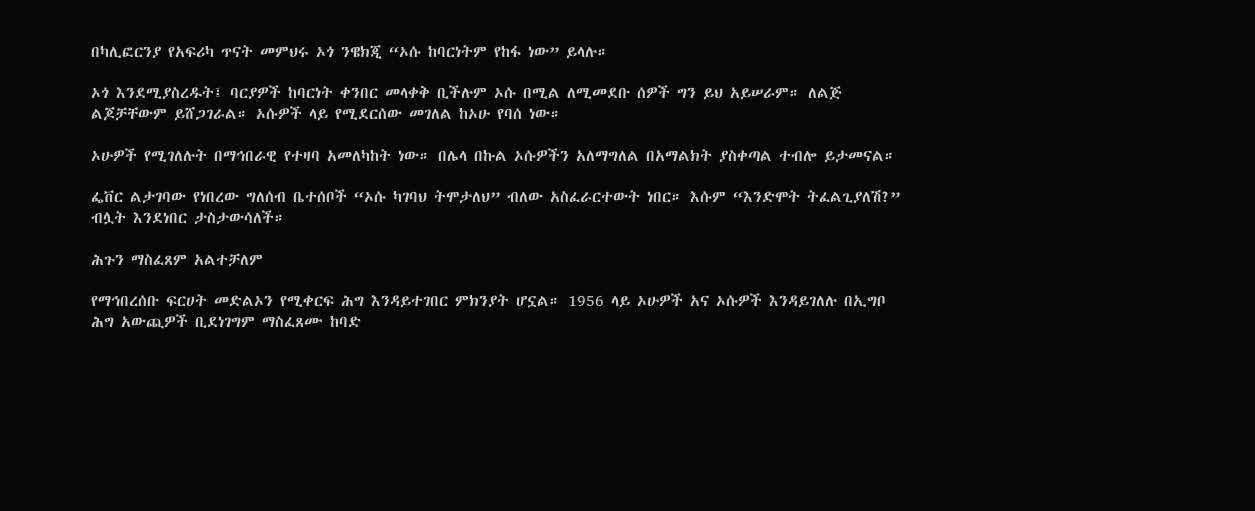በካሊፎርንያ የአፍሪካ ጥናት መምህሩ ኦጎ ንዌክጂ “ኦሱ ከባርነትም የከፋ ነው” ይላሉ።

ኦጎ እንደሚያስረዱት፤ ባርያዎች ከባርነት ቀንበር መላቀቅ ቢችሉም ኦሱ በሚል ለሚመደቡ ሰዎች ግን ይህ አይሠራም። ለልጅ ልጆቻቸውም ይሸጋገራል። ኦሱዎች ላይ የሚደርሰው መገለል ከኦሁ የባሰ ነው።

ኦሁዎች የሚገለሉት በማኅበራዊ የተዛባ አመለካከት ነው። በሌላ በኩል ኦሱዎችን አለማግለል በአማልክት ያስቀጣል ተብሎ ይታመናል።

ፌቨር ልታገባው የነበረው ግለሰብ ቤተሰቦች “ኦሱ ካገባህ ትሞታለህ” ብለው አስፈራርተውት ነበር። እሱም “እንድሞት ትፈልጊያለሽ?” ብሏት እንደነበር ታስታውሳለች።

ሕጉን ማስፈጸም አልተቻለም

የማኅበረሰቡ ፍርሀት መድልኦን የሚቀርፍ ሕግ እንዳይተገበር ምክንያት ሆኗል። 1956 ላይ ኦሁዎች አና ኦሱዎች እንዳይገለሉ በኢግቦ ሕግ አውጪዎች ቢደነገግም ማስፈጸሙ ከባድ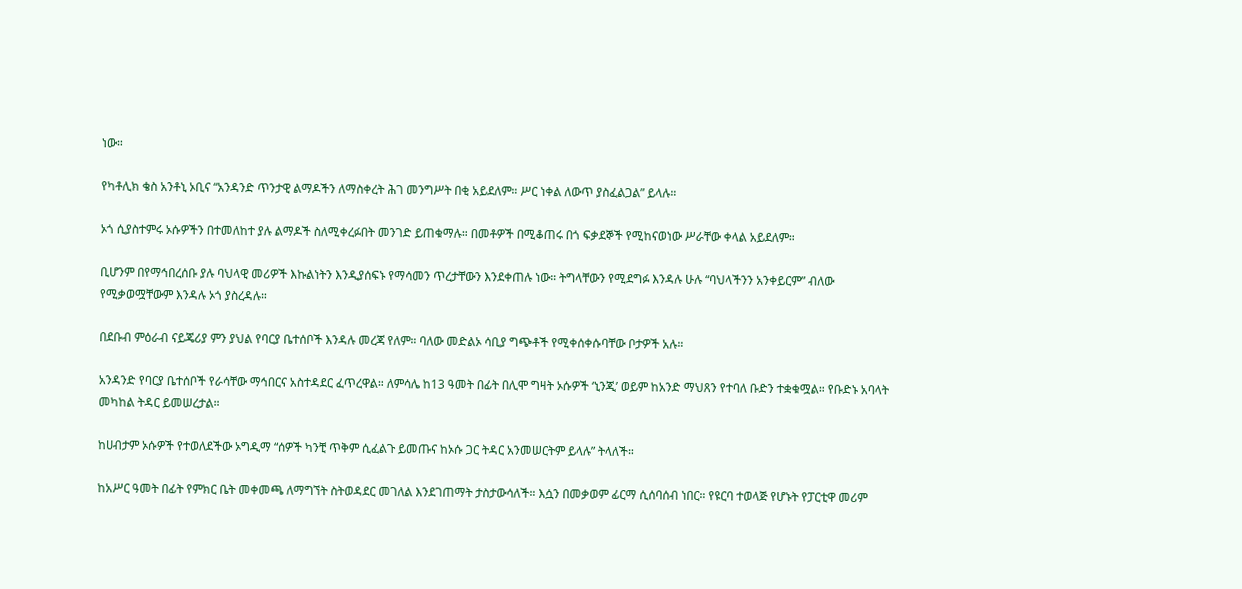ነው።

የካቶሊክ ቄስ አንቶኒ ኦቢና “አንዳንድ ጥንታዊ ልማዶችን ለማስቀረት ሕገ መንግሥት በቂ አይደለም። ሥር ነቀል ለውጥ ያስፈልጋል” ይላሉ።

ኦጎ ሲያስተምሩ ኦሱዎችን በተመለከተ ያሉ ልማዶች ስለሚቀረፉበት መንገድ ይጠቁማሉ። በመቶዎች በሚቆጠሩ በጎ ፍቃደኞች የሚከናወነው ሥራቸው ቀላል አይደለም።

ቢሆንም በየማኅበረሰቡ ያሉ ባህላዊ መሪዎች እኩልነትን እንዲያሰፍኑ የማሳመን ጥረታቸውን እንደቀጠሉ ነው። ትግላቸውን የሚደግፉ እንዳሉ ሁሉ “ባህላችንን አንቀይርም” ብለው የሚቃወሟቸውም እንዳሉ ኦጎ ያስረዳሉ።

በደቡብ ምዕራብ ናይጄሪያ ምን ያህል የባርያ ቤተሰቦች እንዳሉ መረጃ የለም። ባለው መድልኦ ሳቢያ ግጭቶች የሚቀሰቀሱባቸው ቦታዎች አሉ።

አንዳንድ የባርያ ቤተሰቦች የራሳቸው ማኅበርና አስተዳደር ፈጥረዋል። ለምሳሌ ከ13 ዓመት በፊት በሊሞ ግዛት ኦሱዎች ‘ኒንጂ’ ወይም ከአንድ ማህጸን የተባለ ቡድን ተቋቁሟል። የቡድኑ አባላት መካከል ትዳር ይመሠረታል።

ከሀብታም ኦሱዎች የተወለደችው ኦግዲማ “ሰዎች ካንቺ ጥቅም ሲፈልጉ ይመጡና ከኦሱ ጋር ትዳር አንመሠርትም ይላሉ” ትላለች።

ከአሥር ዓመት በፊት የምክር ቤት መቀመጫ ለማግኘት ስትወዳደር መገለል እንደገጠማት ታስታውሳለች። እሷን በመቃወም ፊርማ ሲሰባሰብ ነበር። የዩርባ ተወላጅ የሆኑት የፓርቲዋ መሪም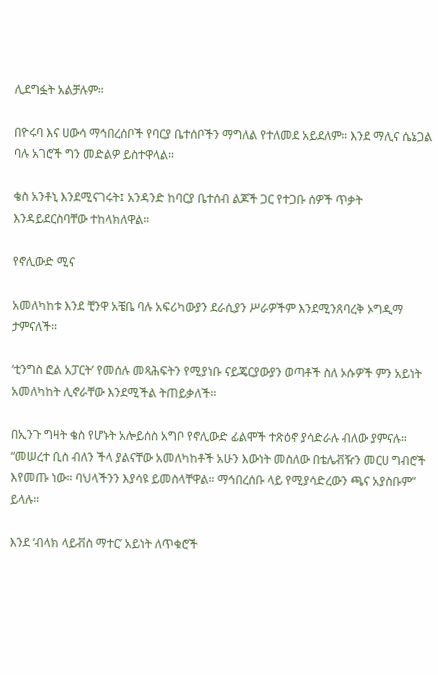ሊደግፏት አልቻሉም።

በዮሩባ እና ሀውሳ ማኅበረሰቦች የባርያ ቤተሰቦችን ማግለል የተለመደ አይደለም። እንደ ማሊና ሴኔጋል ባሉ አገሮች ግን መድልዎ ይስተዋላል።

ቄስ አንቶኒ እንደሚናገሩት፤ አንዳንድ ከባርያ ቤተሰብ ልጆች ጋር የተጋቡ ሰዎች ጥቃት እንዳይደርስባቸው ተከላክለዋል።

የኖሊውድ ሚና

አመለካከቱ እንደ ቺንዋ አቼቤ ባሉ አፍሪካውያን ደራሲያን ሥራዎችም እንደሚንጸባረቅ ኦግዲማ ታምናለች።

‘ቲንግስ ፎል አፓርት’ የመሰሉ መጻሕፍትን የሚያነቡ ናይጄርያውያን ወጣቶች ስለ ኦሱዎች ምን አይነት አመለካከት ሊኖራቸው እንደሚችል ትጠይቃለች።

በኢንጉ ግዛት ቄስ የሆኑት አሎይሰስ አግቦ የኖሊውድ ፊልሞች ተጽዕኖ ያሳድራሉ ብለው ያምናሉ። “መሠረተ ቢስ ብለን ችላ ያልናቸው አመለካከቶች አሁን እውነት መስለው በቴሌቭዥን መርሀ ግብሮች እየመጡ ነው። ባህላችንን እያሳዩ ይመስላቸዋል። ማኅበረሰቡ ላይ የሚያሳድረውን ጫና አያስቡም” ይላሉ።

እንደ ‘ብላክ ላይቭስ ማተር’ አይነት ለጥቁሮች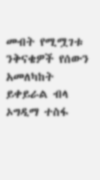መብት የሚሟገቱ ንቅናቄዎች የሰውን አመለካከት ይቀይራል ብላ ኦግዲማ ተስፋ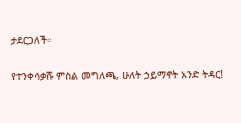ታደርጋለች።

የተንቀሳቃሹ ምስል መግለጫ, ሁለት ኃይማኖት አንድ ትዳር!